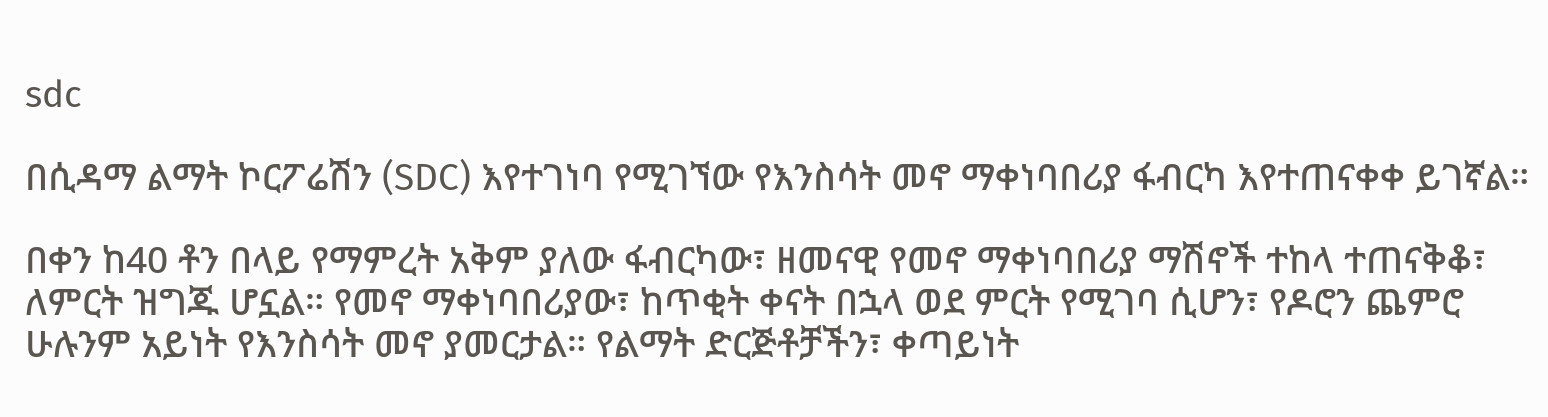sdc

በሲዳማ ልማት ኮርፖሬሽን (SDC) እየተገነባ የሚገኘው የእንስሳት መኖ ማቀነባበሪያ ፋብርካ እየተጠናቀቀ ይገኛል።

በቀን ከ40 ቶን በላይ የማምረት አቅም ያለው ፋብርካው፣ ዘመናዊ የመኖ ማቀነባበሪያ ማሽኖች ተከላ ተጠናቅቆ፣ ለምርት ዝግጁ ሆኗል። የመኖ ማቀነባበሪያው፣ ከጥቂት ቀናት በኋላ ወደ ምርት የሚገባ ሲሆን፣ የዶሮን ጨምሮ ሁሉንም አይነት የእንስሳት መኖ ያመርታል። የልማት ድርጅቶቻችን፣ ቀጣይነት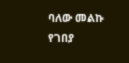ባለው መልኩ የገበያ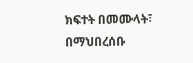ክፍተት በመሙላት፣ በማህበረሰቡ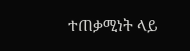ተጠቃሚነት ላይ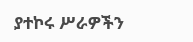ያተኮሩ ሥራዎችን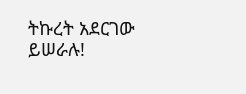ትኩረት አደርገው ይሠራሉ!